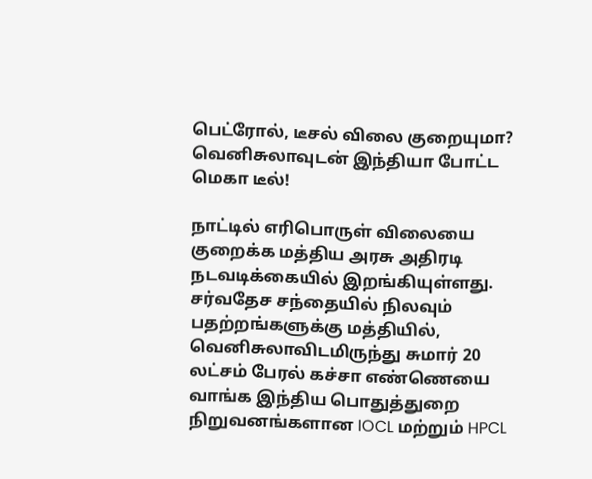பெட்ரோல், டீசல் விலை குறையுமா? வெனிசுலாவுடன் இந்தியா போட்ட மெகா டீல்!

நாட்டில் எரிபொருள் விலையை குறைக்க மத்திய அரசு அதிரடி நடவடிக்கையில் இறங்கியுள்ளது. சர்வதேச சந்தையில் நிலவும் பதற்றங்களுக்கு மத்தியில், வெனிசுலாவிடமிருந்து சுமார் 20 லட்சம் பேரல் கச்சா எண்ணெயை வாங்க இந்திய பொதுத்துறை நிறுவனங்களான IOCL மற்றும் HPCL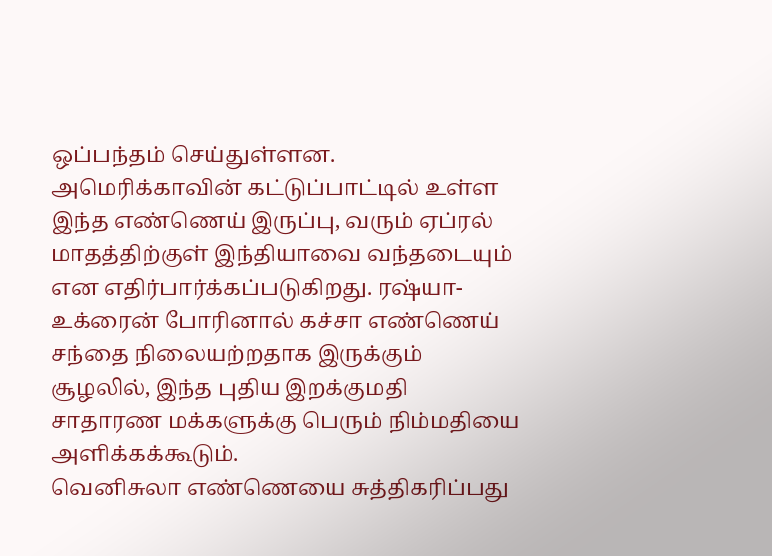ஒப்பந்தம் செய்துள்ளன.
அமெரிக்காவின் கட்டுப்பாட்டில் உள்ள இந்த எண்ணெய் இருப்பு, வரும் ஏப்ரல் மாதத்திற்குள் இந்தியாவை வந்தடையும் என எதிர்பார்க்கப்படுகிறது. ரஷ்யா-உக்ரைன் போரினால் கச்சா எண்ணெய் சந்தை நிலையற்றதாக இருக்கும் சூழலில், இந்த புதிய இறக்குமதி சாதாரண மக்களுக்கு பெரும் நிம்மதியை அளிக்கக்கூடும்.
வெனிசுலா எண்ணெயை சுத்திகரிப்பது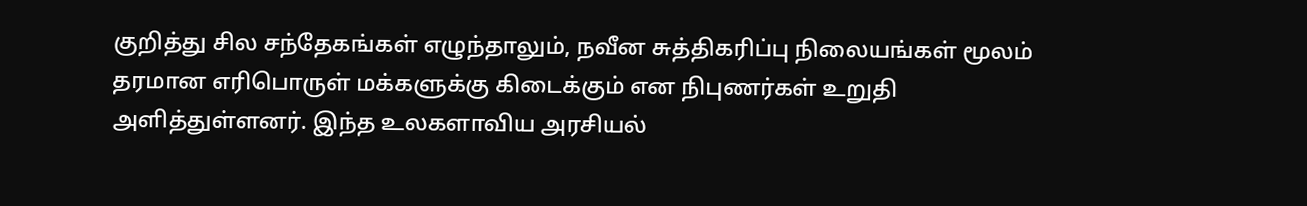குறித்து சில சந்தேகங்கள் எழுந்தாலும், நவீன சுத்திகரிப்பு நிலையங்கள் மூலம் தரமான எரிபொருள் மக்களுக்கு கிடைக்கும் என நிபுணர்கள் உறுதி அளித்துள்ளனர். இந்த உலகளாவிய அரசியல்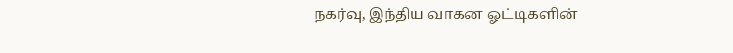நகர்வு, இந்திய வாகன ஓட்டிகளின்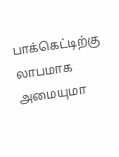பாக்கெட்டிற்கு லாபமாக அமையுமா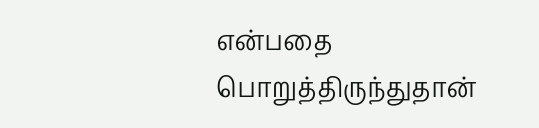என்பதை பொறுத்திருந்துதான்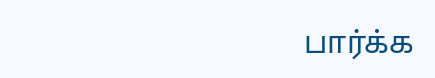பார்க்க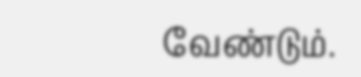வேண்டும்.